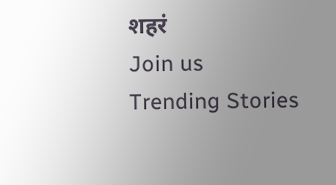शहरं
Join us
Trending Stories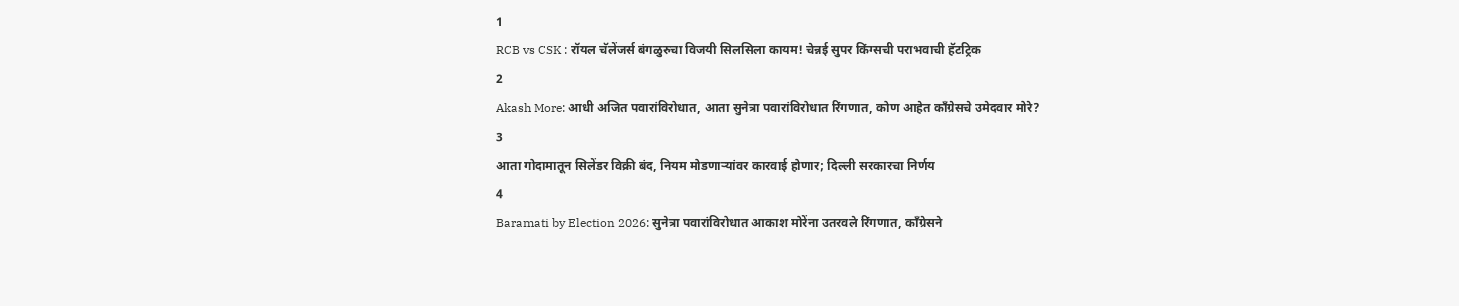1
RCB vs CSK : रॉयल चॅलेंजर्स बंगळुरुचा विजयी सिलसिला कायम! चेन्नई सुपर किंग्सची पराभवाची हॅटट्रिक
2
Akash More: आधी अजित पवारांविरोधात, आता सुनेत्रा पवारांविरोधात रिंगणात, कोण आहेत काँग्रेसचे उमेदवार मोरे?
3
आता गोदामातून सिलेंडर विक्री बंद, नियम मोडणाऱ्यांवर कारवाई होणार; दिल्ली सरकारचा निर्णय
4
Baramati by Election 2026: सुनेत्रा पवारांविरोधात आकाश मोरेंना उतरवले रिंगणात, काँग्रेसने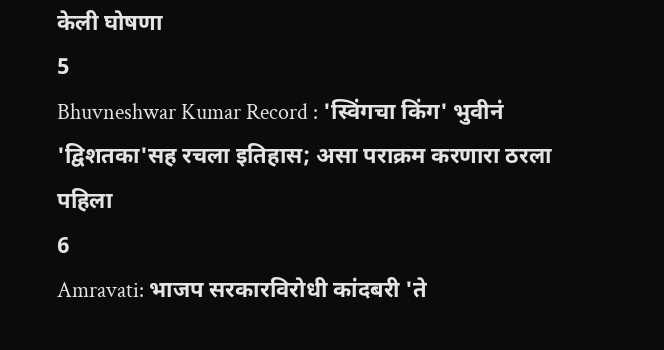केली घोषणा
5
Bhuvneshwar Kumar Record : 'स्विंगचा किंग' भुवीनं 'द्विशतका'सह रचला इतिहास; असा पराक्रम करणारा ठरला पहिला
6
Amravati: भाजप सरकारविरोधी कांदबरी 'ते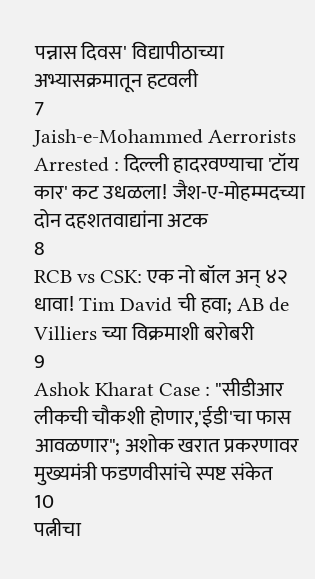पन्नास दिवस' विद्यापीठाच्या अभ्यासक्रमातून हटवली
7
Jaish-e-Mohammed Aerrorists Arrested : दिल्ली हादरवण्याचा 'टॉय कार' कट उधळला! जैश-ए-मोहम्मदच्या दोन दहशतवाद्यांना अटक
8
RCB vs CSK: एक नो बॉल अन् ४२ धावा! Tim David ची हवा; AB de Villiers च्या विक्रमाशी बरोबरी
9
Ashok Kharat Case : "सीडीआर लीकची चौकशी होणार,'ईडी'चा फास आवळणार"; अशोक खरात प्रकरणावर मुख्यमंत्री फडणवीसांचे स्पष्ट संकेत
10
पत्नीचा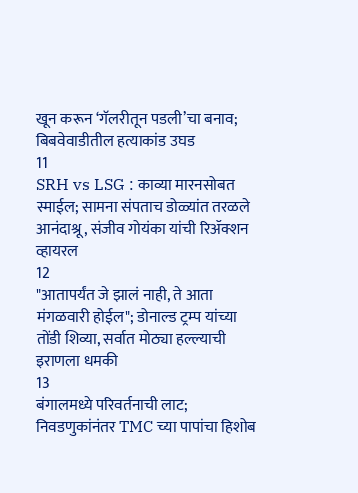खून करून ‘गॅलरीतून पडली’चा बनाव; बिबवेवाडीतील हत्याकांड उघड
11
SRH vs LSG : काव्या मारनसोबत स्माईल; सामना संपताच डोळ्यांत तरळले आनंदाश्रू, संजीव गोयंका यांची रिॲक्शन व्हायरल
12
"आतापर्यंत जे झालं नाही, ते आता मंगळवारी होईल"; डोनाल्ड ट्रम्प यांच्या तोंडी शिव्या, सर्वात मोठ्या हल्ल्याची इराणला धमकी
13
बंगालमध्ये परिवर्तनाची लाट; निवडणुकांनंतर TMC च्या पापांचा हिशोब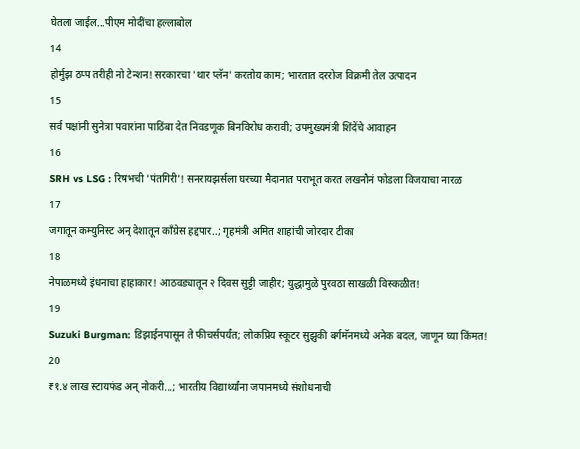घेतला जाईल...पीएम मोदींचा हल्लाबोल
14
होर्मुझ ठप्प तरीही नो टेन्शन! सरकारचा 'थार प्लॅन' करतोय काम; भारतात दररोज विक्रमी तेल उत्पादन
15
सर्व पक्षांनी सुनेत्रा पवारांना पाठिंबा देत निवडणूक बिनविरोध करावी; उपमुख्यमंत्री शिंदेंचे आवाहन
16
SRH vs LSG : रिषभची 'पंतगिरी'! सनरायझर्सला घरच्या मैदानात पराभूत करत लखनौनं फोडला विजयाचा नारळ
17
जगातून कम्युनिस्ट अन् देशातून काँग्रेस हद्दपार..; गृहमंत्री अमित शाहांची जोरदार टीका
18
नेपाळमध्ये इंधनाचा हाहाकार! आठवड्यातून २ दिवस सुट्टी जाहीर; युद्धामुळे पुरवठा साखळी विस्कळीत!
19
Suzuki Burgman: डिझाईनपासून ते फीचर्सपर्यंत; लोकप्रिय स्कूटर सुझुकी बर्गमॅनमध्ये अनेक बदल, जाणून घ्या किंमत!
20
₹१.४ लाख स्टायफंड अन् नोकरी...; भारतीय विद्यार्थ्यांना जपानमध्ये संशोधनाची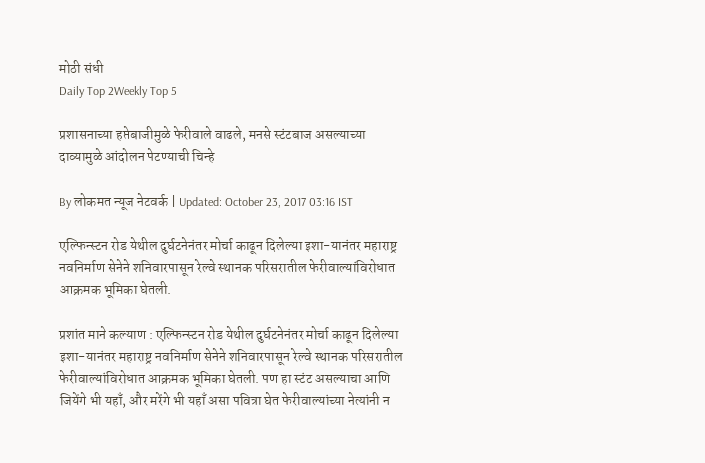मोठी संधी
Daily Top 2Weekly Top 5

प्रशासनाच्या हप्तेबाजीमुळे फेरीवाले वाढले, मनसे स्टंटबाज असल्याच्या दाव्यामुळे आंदोलन पेटण्याची चिन्हे

By लोकमत न्यूज नेटवर्क | Updated: October 23, 2017 03:16 IST

एल्फिन्स्टन रोड येथील दुर्घटनेनंतर मोर्चा काढून दिलेल्या इशा-यानंतर महाराष्ट्र नवनिर्माण सेनेने शनिवारपासून रेल्वे स्थानक परिसरातील फेरीवाल्यांविरोधात आक्रमक भूमिका घेतली.

प्रशांत माने कल्याण : एल्फिन्स्टन रोड येथील दुर्घटनेनंतर मोर्चा काढून दिलेल्या इशा-यानंतर महाराष्ट्र नवनिर्माण सेनेने शनिवारपासून रेल्वे स्थानक परिसरातील फेरीवाल्यांविरोधात आक्रमक भूमिका घेतली. पण हा स्टंट असल्याचा आणि जियेंगे भी यहाँ, और मरेंगे भी यहाँ असा पवित्रा घेत फेरीवाल्यांच्या नेत्यांनी न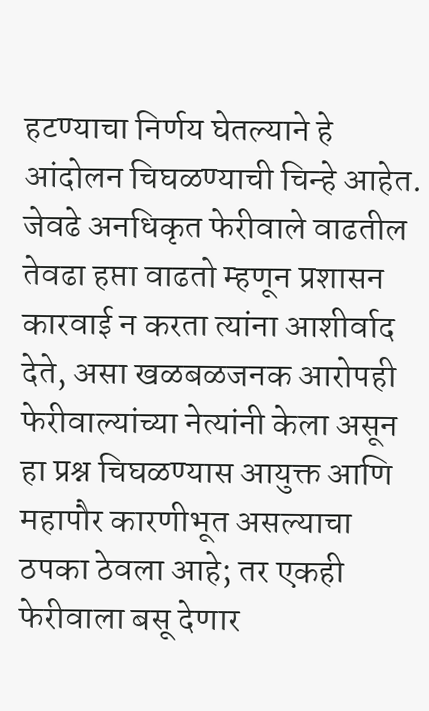हटण्याचा निर्णय घेतल्याने हे आंदोलन चिघळण्याची चिन्हे आहेत. जेवढे अनधिकृत फेरीवाले वाढतील तेवढा हप्ता वाढतो म्हणून प्रशासन कारवाई न करता त्यांना आशीर्वाद देते, असा खळबळजनक आरोपही फेरीवाल्यांच्या नेत्यांनी केला असून हा प्रश्न चिघळण्यास आयुक्त आणि महापौर कारणीभूत असल्याचा ठपका ठेवला आहे; तर एकही फेरीवाला बसू देणार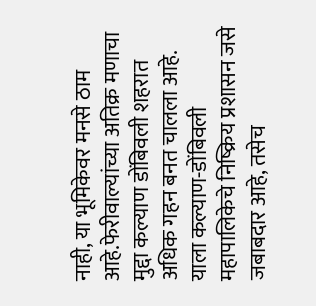नाही, या भूमिकेवर मनसे ठाम आहे.फेरीवाल्यांच्या अतिक्र मणाचा मुद्दा कल्याण डोंबिवली शहरात अधिक गहन बनत चालला आहे. याला कल्याण-डोंबिवली महापालिकेचे निष्क्रिय प्रशासन जसे जबाबदार आहे, तसेच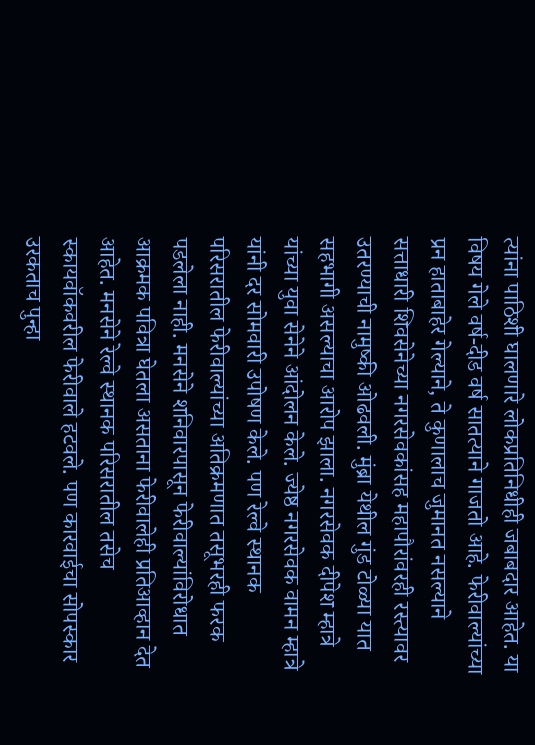त्यांना पाठिशी घालणारे लोकप्रतिनिधीही जबाबदार आहेत. या विषय गेले वर्ष-दीड वर्ष सातत्याने गाजतो आहे. फेरीवाल्यांच्या प्रन हाताबाहेर गेल्याने, ते कुणालाच जुमानत नसल्याने सत्ताधारी शिवसेनेच्या नगरसेवकांसह महापौरांवरही रस्त्यावर उतरण्याची नामुष्की ओढवली. मुंब्रा येथील गुंड टोळ्या यात सहभागी असल्याचा आरोप झाला. नगरसेवक दीपेश म्हात्रे यांच्या युवा सेनेने आंदोलन केले. ज्येष्ठ नगरसेवक वामन म्हात्रे यांनी दर सोमवारी उपोषण केले. पण रेल्वे स्थानक परिसरातील फेरीवाल्यांच्या अतिक्रमणात तसूभरही फरक पडलेला नाही. मनसेने शनिवारपासून फेरीवाल्यांविरोधात आक्रमक पवित्रा घेतला असताना फेरीवालेही प्रतिआव्हान देत आहेत. मनसेने रेल्वे स्थानक परिसरातील तसेच स्कायवॉकवरील फेरीवाले हटवले. पण कारवाईचा सोपस्कार उरकताच पुन्हा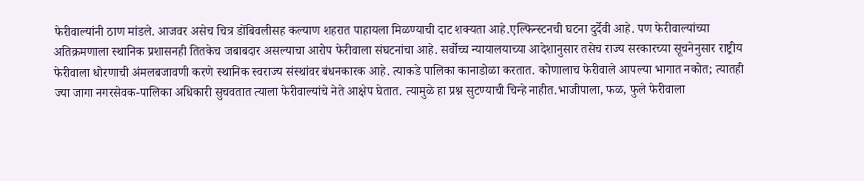फेरीवाल्यांनी ठाण मांडले. आजवर असेच चित्र डोंबिवलीसह कल्याण शहरात पाहायला मिळण्याची दाट शक्यता आहे.एल्फिन्स्टनची घटना दुर्देवी आहे. पण फेरीवाल्यांच्या अतिक्रमणाला स्थानिक प्रशासनही तितकेच जबाबदार असल्याचा आरोप फेरीवाला संघटनांचा आहे. सर्वोच्च न्यायालयाच्या आदेशानुसार तसेच राज्य सरकारच्या सूचनेनुसार राष्ट्रीय फेरीवाला धोरणाची अंमलबजावणी करणे स्थानिक स्वराज्य संस्थांवर बंधनकारक आहे. त्याकडे पालिका कानाडोळा करतात. कोणालाच फेरीवाले आपल्या भागात नकोत; त्यातही ज्या जागा नगरसेवक-पालिका अधिकारी सुचवतात त्याला फेरीवाल्यांचे नेते आक्षेप घेतात. त्यामुळे हा प्रश्न सुटण्याची चिन्हे नाहीत.भाजीपाला, फळ, फुले फेरीवाला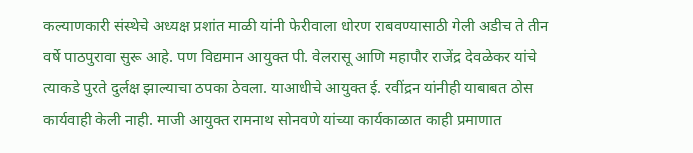कल्याणकारी संस्थेचे अध्यक्ष प्रशांत माळी यांनी फेरीवाला धोरण राबवण्यासाठी गेली अडीच ते तीन वर्षे पाठपुरावा सुरू आहे. पण विद्यमान आयुक्त पी. वेलरासू आणि महापौर राजेंद्र देवळेकर यांचे त्याकडे पुरते दुर्लक्ष झाल्याचा ठपका ठेवला. याआधीचे आयुक्त ई. रवींद्रन यांनीही याबाबत ठोस कार्यवाही केली नाही. माजी आयुक्त रामनाथ सोनवणे यांच्या कार्यकाळात काही प्रमाणात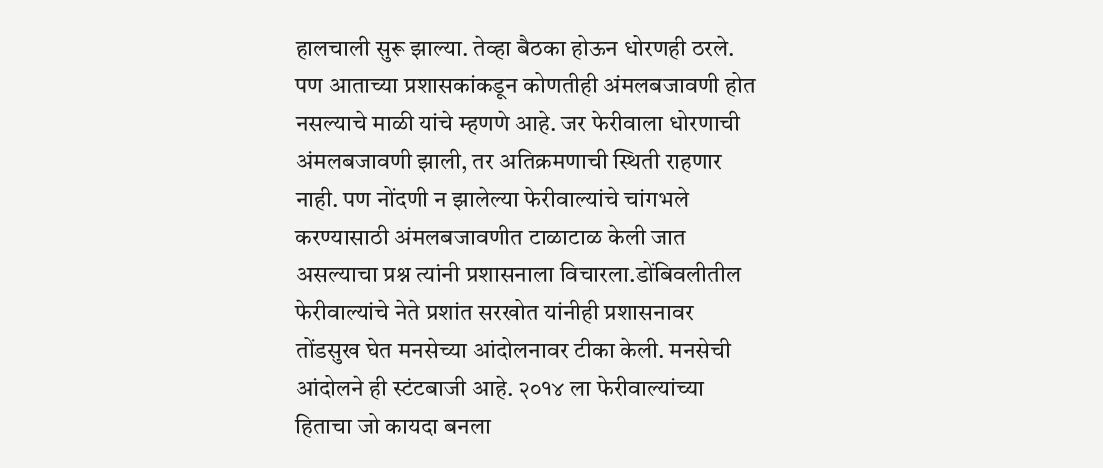हालचाली सुरू झाल्या. तेव्हा बैठका होऊन धोरणही ठरले. पण आताच्या प्रशासकांकडून कोणतीही अंमलबजावणी होत नसल्याचे माळी यांचे म्हणणे आहे. जर फेरीवाला धोरणाची अंमलबजावणी झाली, तर अतिक्रमणाची स्थिती राहणार नाही. पण नोंदणी न झालेल्या फेरीवाल्यांचे चांगभले करण्यासाठी अंमलबजावणीत टाळाटाळ केली जात असल्याचा प्रश्न त्यांनी प्रशासनाला विचारला.डोंबिवलीतील फेरीवाल्यांचे नेते प्रशांत सरखोत यांनीही प्रशासनावर तोंडसुख घेत मनसेच्या आंदोलनावर टीका केली. मनसेची आंदोलने ही स्टंटबाजी आहे. २०१४ ला फेरीवाल्यांच्या हिताचा जो कायदा बनला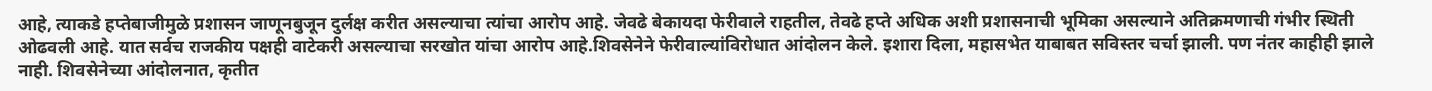आहे, त्याकडे हप्तेबाजीमुळे प्रशासन जाणूनबुजून दुर्लक्ष करीत असल्याचा त्यांचा आरोप आहे. जेवढे बेकायदा फेरीवाले राहतील, तेवढे हप्ते अधिक अशी प्रशासनाची भूमिका असल्याने अतिक्रमणाची गंभीर स्थिती ओढवली आहे. यात सर्वच राजकीय पक्षही वाटेकरी असल्याचा सरखोत यांचा आरोप आहे.शिवसेनेने फेरीवाल्यांविरोधात आंदोलन केले. इशारा दिला, महासभेत याबाबत सविस्तर चर्चा झाली. पण नंतर काहीही झाले नाही. शिवसेनेच्या आंदोलनात, कृतीत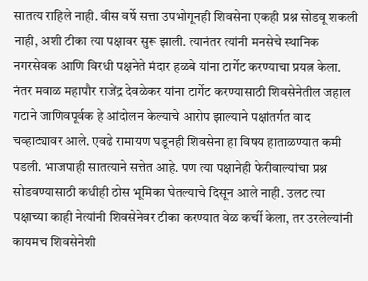सातत्य राहिले नाही. वीस वर्षे सत्ता उपभोगूनही शिवसेना एकही प्रश्न सोडवू शकली नाही, अशी टीका त्या पक्षावर सुरू झाली. त्यानंतर त्यांनी मनसेचे स्थानिक नगरसेवक आणि विरधी पक्षनेते मंदार हळबे यांना टार्गेट करण्याचा प्रयत्न केला. नंतर मवाळ महापौर राजेंद्र देवळेकर यांना टार्गेट करण्यासाठी शिवसेनेतील जहाल गटाने जाणिवपूर्वक हे आंदोलन केल्याचे आरोप झाल्याने पक्षांतर्गत वाद चव्हाट्यावर आले. एवढे रामायण घडूनही शिवसेना हा विषय हाताळण्यात कमी पडली. भाजपाही सातत्याने सत्तेत आहे. पण त्या पक्षानेही फेरीवाल्यांचा प्रश्न सोडवण्यासाठी कधीही ठोस भूमिका घेतल्याचे दिसून आले नाही. उलट त्या पक्षाच्या काही नेत्यांनी शिवसेनेवर टीका करण्यात वेळ कर्ची केला, तर उरलेल्यांनी कायमच शिवसेनेशी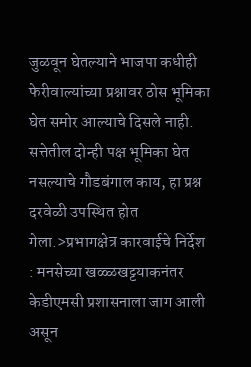जुळवून घेतल्याने भाजपा कधीही फेरीवाल्यांच्या प्रश्नावर ठोस भूमिका घेत समोर आल्याचे दिसले नाही. सत्तेतील दोन्ही पक्ष भूमिका घेत नसल्याचे गौडबंगाल काय, हा प्रश्न दरवेळी उपस्थित होत गेला.>प्रभागक्षेत्र कारवाईचे निर्देश : मनसेच्या खळ्ळखट्टयाकनंतर केडीएमसी प्रशासनाला जाग आली असून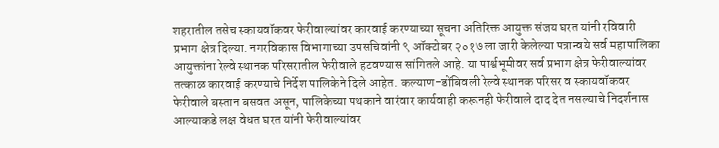शहरातील तसेच स्कायवॉकवर फेरीवाल्यांवर कारवाई करण्याच्या सूचना अतिरिक्त आयुक्त संजय घरत यांनी रविवारी प्रभाग क्षेत्र दिल्या. नगरविकास विभागाच्या उपसचिवांनी ९ ऑक्टोबर २०१७ ला जारी केलेल्या पत्रान्वये सर्व महापालिका आयुक्तांना रेल्वे स्थानक परिसरातील फेरीवाले हटवण्यास सांगितले आहे. या पार्श्वभूमीवर सर्व प्रभाग क्षेत्र फेरीवाल्यांवर तत्काळ कारवाई करण्याचे निर्देश पालिकेने दिले आहेत. कल्याण-डोंबिवली रेल्वे स्थानक परिसर व स्कायवॉकवर फेरीवाले बस्तान बसवत असून, पालिकेच्या पथकाने वारंवार कार्यवाही करूनही फेरीवाले दाद देत नसल्याचे निदर्शनास आल्याकडे लक्ष वेधत घरत यांनी फेरीवाल्यांवर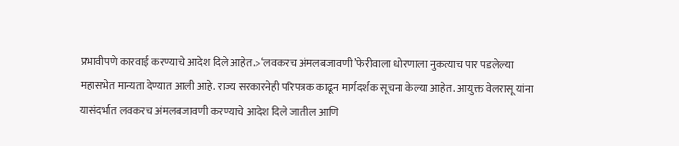प्रभावीपणे कारवाई करण्याचे आदेश दिले आहेत.>‘लवकरच अंमलबजावणी’फेरीवाला धोरणाला नुकत्याच पार पडलेल्या महासभेत मान्यता देण्यात आली आहे. राज्य सरकारनेही परिपत्रक काढून मार्गदर्शक सूचना केल्या आहेत. आयुक्त वेलरासू यांना यासंदर्भात लवकरच अंमलबजावणी करण्याचे आदेश दिले जातील आणि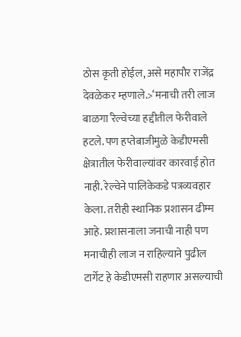ठोस कृती होईल, असे महापौर राजेंद्र देवळेकर म्हणाले.>‘मनाची तरी लाज बाळगा’रेल्वेच्या हद्दीतील फेरीवाले हटले. पण हप्तेबाजीमुळे केडीएमसी क्षेत्रातील फेरीवाल्यांवर कारवाई होत नाही. रेल्वेने पालिकेकडे पत्रव्यवहार केला. तरीही स्थानिक प्रशासन ढीम्म आहे. प्रशासनाला जनाची नाही पण मनाचीही लाज न राहिल्याने पुढील टार्गेट हे केडीएमसी राहणार असल्याची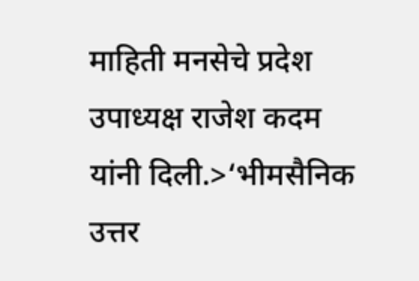माहिती मनसेचे प्रदेश उपाध्यक्ष राजेश कदम यांनी दिली.>‘भीमसैनिक उत्तर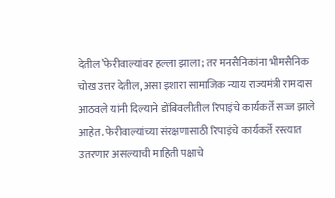देतील’फेरीवाल्यांवर हल्ला झाला; तर मनसैनिकांना भीमसैनिक चोख उत्तर देतील, असा इशारा सामाजिक न्याय राज्यमंत्री रामदास आठवले यांनी दिल्याने डोंबिवलीतील रिपाइंचे कार्यकर्ते सज्ज झाले आहेत. फेरीवाल्यांच्या संरक्षणासाठी रिपाइंचे कार्यकर्ते रस्त्यात उतरणार असल्याची माहिती पक्षाचे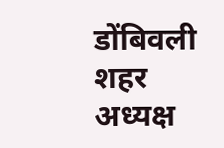डोंबिवली शहर अध्यक्ष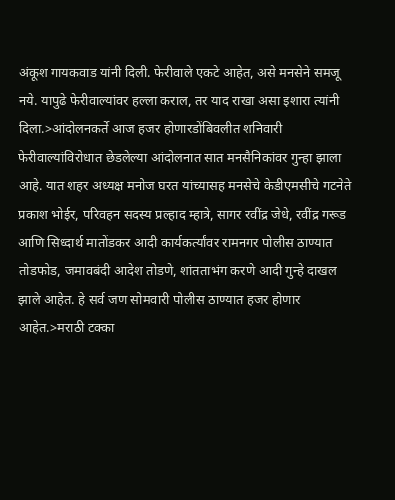अंकूश गायकवाड यांनी दिली. फेरीवाले एकटे आहेत, असे मनसेने समजू नये. यापुढे फेरीवाल्यांवर हल्ला कराल, तर याद राखा असा इशारा त्यांनी दिला.>आंदोलनकर्ते आज हजर होणारडोंबिवलीत शनिवारी फेरीवाल्यांविरोधात छेडलेल्या आंदोलनात सात मनसैनिकांवर गुन्हा झाला आहे. यात शहर अध्यक्ष मनोज घरत यांच्यासह मनसेचे केडीएमसीचे गटनेते प्रकाश भोईर, परिवहन सदस्य प्रल्हाद म्हात्रे, सागर रवींद्र जेधे, रवींद्र गरूड आणि सिध्दार्थ मातोंडकर आदी कार्यकर्त्यांवर रामनगर पोलीस ठाण्यात तोडफोड, जमावबंदी आदेश तोडणे, शांतताभंग करणे आदी गुन्हे दाखल झाले आहेत. हे सर्व जण सोमवारी पोलीस ठाण्यात हजर होणार आहेत.>मराठी टक्का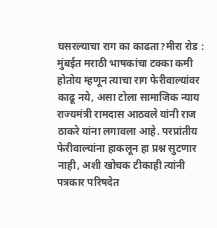घसरल्याचा राग का काढता?मीरा रोड : मुंबईत मराठी भाषकांचा टक्का कमी होतोय म्हणून त्याचा राग फेरीवाल्यांवर काढू नये, असा टोला सामाजिक न्याय राज्यमंत्री रामदास आठवले यांनी राज ठाकरे यांना लगावला आहे. परप्रांतीय फेरीवाल्यांना हाकलून हा प्रश्न सुटणार नाही, अशी खोचक टीकाही त्यांनी पत्रकार परिषदेत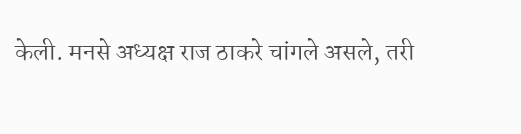केली. मनसे अध्यक्ष राज ठाकरे चांगले असले, तरी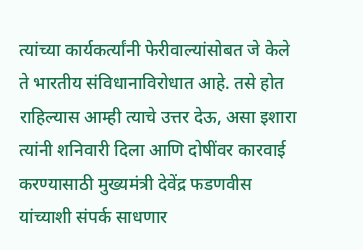त्यांच्या कार्यकर्त्यांनी फेरीवाल्यांसोबत जे केले ते भारतीय संविधानाविरोधात आहे. तसे होत राहिल्यास आम्ही त्याचे उत्तर देऊ, असा इशारा त्यांनी शनिवारी दिला आणि दोषींवर कारवाई करण्यासाठी मुख्यमंत्री देवेंद्र फडणवीस यांच्याशी संपर्क साधणार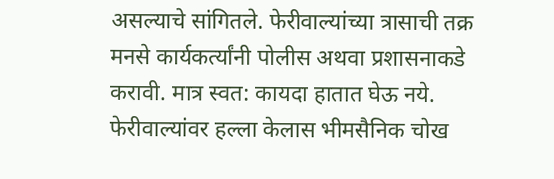असल्याचे सांगितले. फेरीवाल्यांच्या त्रासाची तक्र मनसे कार्यकर्त्यांनी पोलीस अथवा प्रशासनाकडे करावी. मात्र स्वत: कायदा हातात घेऊ नये. फेरीवाल्यांवर हल्ला केलास भीमसैनिक चोख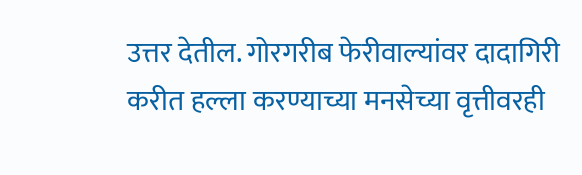उत्तर देतील. गोरगरीब फेरीवाल्यांवर दादागिरी करीत हल्ला करण्याच्या मनसेच्या वृत्तीवरही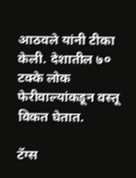आठवले यांनी टीका केली. देशातील ७० टक्के लोक फेरीवाल्यांकडून वस्तू विकत घेतात.

टॅग्स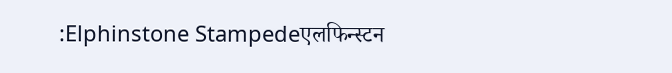:Elphinstone Stampedeएलफिन्स्टन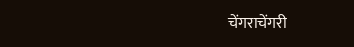चेंगराचेंगरी